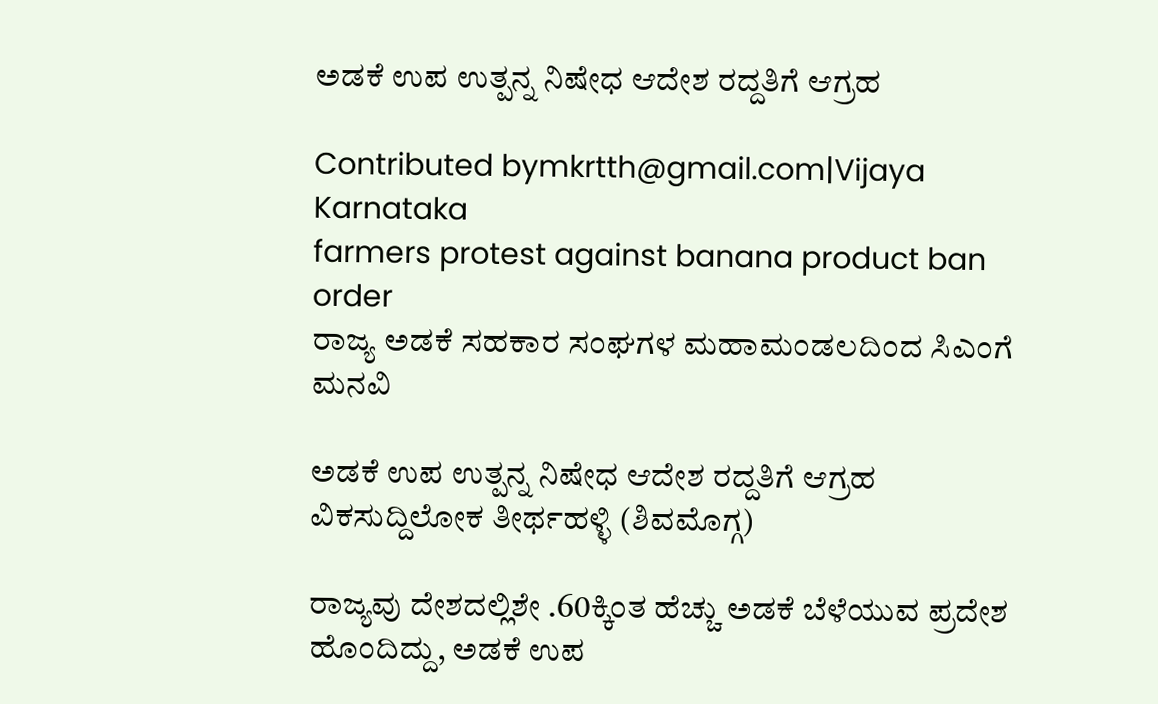ಅಡಕೆ ಉಪ ಉತ್ಪನ್ನ ನಿಷೇಧ ಆದೇಶ ರದ್ದತಿಗೆ ಆಗ್ರಹ

Contributed bymkrtth@gmail.com|Vijaya Karnataka
farmers protest against banana product ban order
ರಾಜ್ಯ ಅಡಕೆ ಸಹಕಾರ ಸಂಘಗಳ ಮಹಾಮಂಡಲದಿಂದ ಸಿಎಂಗೆ ಮನವಿ

ಅಡಕೆ ಉಪ ಉತ್ಪನ್ನ ನಿಷೇಧ ಆದೇಶ ರದ್ದತಿಗೆ ಆಗ್ರಹ
ವಿಕಸುದ್ದಿಲೋಕ ತೀರ್ಥಹಳ್ಳಿ (ಶಿವಮೊಗ್ಗ)

ರಾಜ್ಯವು ದೇಶದಲ್ಲಿಶೇ .60ಕ್ಕಿಂತ ಹೆಚ್ಚು ಅಡಕೆ ಬೆಳೆಯುವ ಪ್ರದೇಶ ಹೊಂದಿದ್ದು, ಅಡಕೆ ಉಪ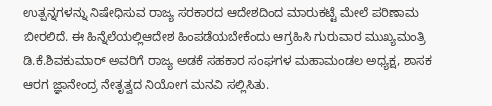ಉತ್ಪನ್ನಗಳನ್ನು ನಿಷೇಧಿಸುವ ರಾಜ್ಯ ಸರಕಾರದ ಆದೇಶದಿಂದ ಮಾರುಕಟ್ಟೆ ಮೇಲೆ ಪರಿಣಾಮ ಬೀರಲಿದೆ. ಈ ಹಿನ್ನೆಲೆಯಲ್ಲಿಆದೇಶ ಹಿಂಪಡೆಯಬೇಕೆಂದು ಆಗ್ರಹಿಸಿ ಗುರುವಾರ ಮುಖ್ಯಮಂತ್ರಿ ಡಿ.ಕೆ.ಶಿವಕುಮಾರ್ ಅವರಿಗೆ ರಾಜ್ಯ ಅಡಕೆ ಸಹಕಾರ ಸಂಘಗಳ ಮಹಾಮಂಡಲ ಅಧ್ಯಕ್ಷ, ಶಾಸಕ ಆರಗ ಜ್ಞಾನೇಂದ್ರ ನೇತೃತ್ವದ ನಿಯೋಗ ಮನವಿ ಸಲ್ಲಿಸಿತು.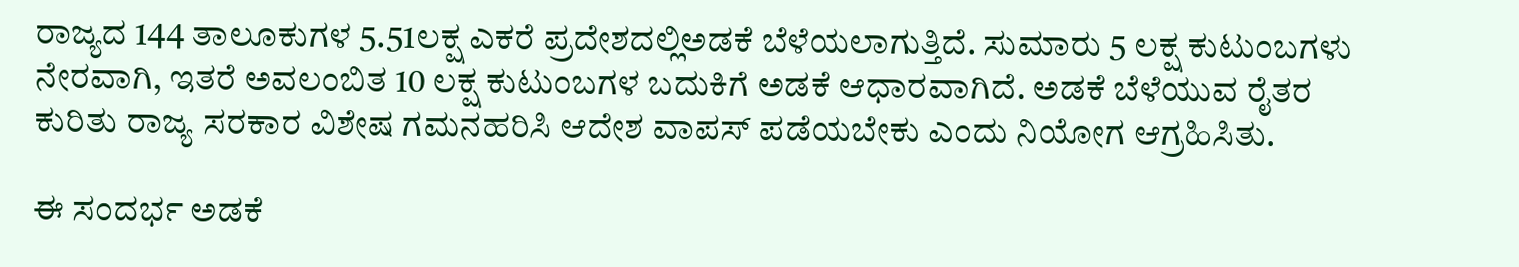ರಾಜ್ಯದ 144 ತಾಲೂಕುಗಳ 5.51ಲಕ್ಷ ಎಕರೆ ಪ್ರದೇಶದಲ್ಲಿಅಡಕೆ ಬೆಳೆಯಲಾಗುತ್ತಿದೆ. ಸುಮಾರು 5 ಲಕ್ಷ ಕುಟುಂಬಗಳು ನೇರವಾಗಿ, ಇತರೆ ಅವಲಂಬಿತ 10 ಲಕ್ಷ ಕುಟುಂಬಗಳ ಬದುಕಿಗೆ ಅಡಕೆ ಆಧಾರವಾಗಿದೆ. ಅಡಕೆ ಬೆಳೆಯುವ ರೈತರ ಕುರಿತು ರಾಜ್ಯ ಸರಕಾರ ವಿಶೇಷ ಗಮನಹರಿಸಿ ಆದೇಶ ವಾಪಸ್ ಪಡೆಯಬೇಕು ಎಂದು ನಿಯೋಗ ಆಗ್ರಹಿಸಿತು.

ಈ ಸಂದರ್ಭ ಅಡಕೆ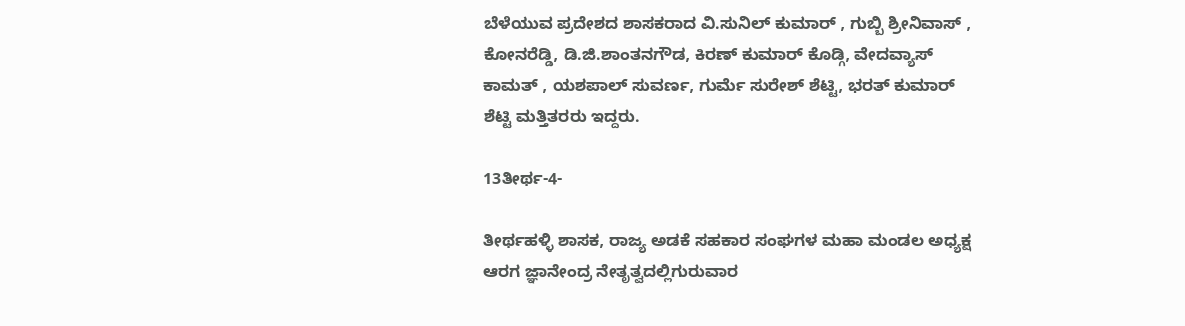ಬೆಳೆಯುವ ಪ್ರದೇಶದ ಶಾಸಕರಾದ ವಿ.ಸುನಿಲ್ ಕುಮಾರ್ , ಗುಬ್ಬಿ ಶ್ರೀನಿವಾಸ್ , ಕೋನರೆಡ್ಡಿ, ಡಿ.ಜಿ.ಶಾಂತನಗೌಡ, ಕಿರಣ್ ಕುಮಾರ್ ಕೊಡ್ಗಿ, ವೇದವ್ಯಾಸ್ ಕಾಮತ್ , ಯಶಪಾಲ್ ಸುವರ್ಣ, ಗುರ್ಮೆ ಸುರೇಶ್ ಶೆಟ್ಟಿ, ಭರತ್ ಕುಮಾರ್ ಶೆಟ್ಟಿ ಮತ್ತಿತರರು ಇದ್ದರು.

13ತೀರ್ಥ-4-

ತೀರ್ಥಹಳ್ಳಿ ಶಾಸಕ, ರಾಜ್ಯ ಅಡಕೆ ಸಹಕಾರ ಸಂಘಗಳ ಮಹಾ ಮಂಡಲ ಅಧ್ಯಕ್ಷ ಆರಗ ಜ್ಞಾನೇಂದ್ರ ನೇತೃತ್ವದಲ್ಲಿಗುರುವಾರ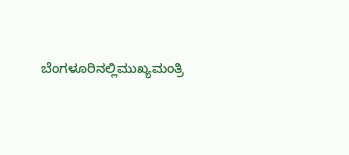ಬೆಂಗಳೂರಿನಲ್ಲಿಮುಖ್ಯಮಂತ್ರಿ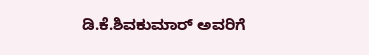ಡಿ.ಕೆ.ಶಿವಕುಮಾರ್ ಅವರಿಗೆ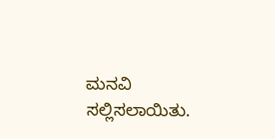ಮನವಿ ಸಲ್ಲಿಸಲಾಯಿತು.